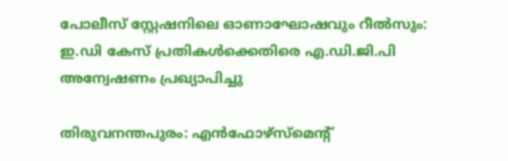പോലീസ് സ്റ്റേഷനിലെ ഓണാഘോഷവും റീൽസും: ഇ.ഡി കേസ് പ്രതികൾക്കെതിരെ എ.ഡി.ജി.പി അന്വേഷണം പ്രഖ്യാപിച്ചു

തിരുവനന്തപുരം: എൻഫോഴ്‌സ്‌മെന്റ്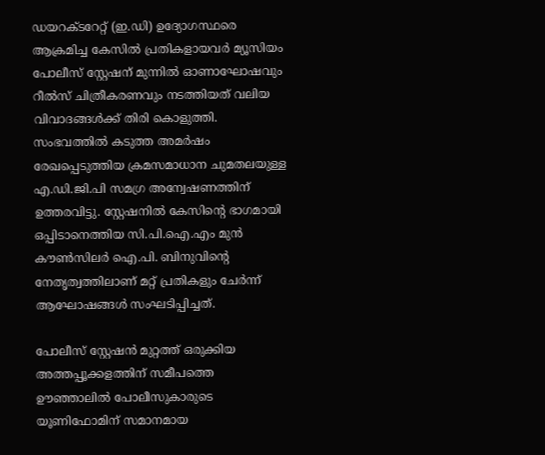ഡയറക്ടറേറ്റ് (ഇ.ഡി) ഉദ്യോഗസ്ഥരെ ആക്രമിച്ച കേസിൽ പ്രതികളായവർ മ്യൂസിയം പോലീസ് സ്റ്റേഷന് മുന്നിൽ ഓണാഘോഷവും റീൽസ് ചിത്രീകരണവും നടത്തിയത് വലിയ വിവാദങ്ങൾക്ക് തിരി കൊളുത്തി. സംഭവത്തിൽ കടുത്ത അമർഷം രേഖപ്പെടുത്തിയ ക്രമസമാധാന ചുമതലയുള്ള എ.ഡി.ജി.പി സമഗ്ര അന്വേഷണത്തിന് ഉത്തരവിട്ടു. സ്റ്റേഷനിൽ കേസിന്റെ ഭാഗമായി ഒപ്പിടാനെത്തിയ സി.പി.ഐ.എം മുൻ കൗൺസിലർ ഐ.പി. ബിനുവിന്റെ നേതൃത്വത്തിലാണ് മറ്റ് പ്രതികളും ചേർന്ന് ആഘോഷങ്ങൾ സംഘടിപ്പിച്ചത്.

പോലീസ് സ്റ്റേഷൻ മുറ്റത്ത് ഒരുക്കിയ അത്തപ്പൂക്കളത്തിന് സമീപത്തെ ഊഞ്ഞാലിൽ പോലീസുകാരുടെ യൂണിഫോമിന് സമാനമായ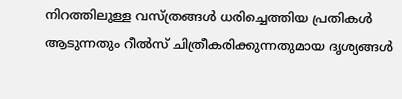നിറത്തിലുള്ള വസ്ത്രങ്ങൾ ധരിച്ചെത്തിയ പ്രതികൾ ആടുന്നതും റീൽസ് ചിത്രീകരിക്കുന്നതുമായ ദൃശ്യങ്ങൾ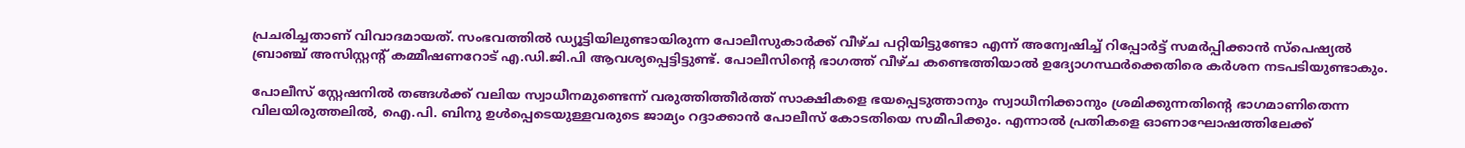പ്രചരിച്ചതാണ് വിവാദമായത്. സംഭവത്തിൽ ഡ്യൂട്ടിയിലുണ്ടായിരുന്ന പോലീസുകാർക്ക് വീഴ്ച പറ്റിയിട്ടുണ്ടോ എന്ന് അന്വേഷിച്ച് റിപ്പോർട്ട് സമർപ്പിക്കാൻ സ്പെഷ്യൽ ബ്രാഞ്ച് അസിസ്റ്റന്റ് കമ്മീഷണറോട് എ.ഡി.ജി.പി ആവശ്യപ്പെട്ടിട്ടുണ്ട്. പോലീസിന്റെ ഭാഗത്ത് വീഴ്ച കണ്ടെത്തിയാൽ ഉദ്യോഗസ്ഥർക്കെതിരെ കർശന നടപടിയുണ്ടാകും.

പോലീസ് സ്റ്റേഷനിൽ തങ്ങൾക്ക് വലിയ സ്വാധീനമുണ്ടെന്ന് വരുത്തിത്തീർത്ത് സാക്ഷികളെ ഭയപ്പെടുത്താനും സ്വാധീനിക്കാനും ശ്രമിക്കുന്നതിന്റെ ഭാഗമാണിതെന്ന വിലയിരുത്തലിൽ, ഐ.പി. ബിനു ഉൾപ്പെടെയുള്ളവരുടെ ജാമ്യം റദ്ദാക്കാൻ പോലീസ് കോടതിയെ സമീപിക്കും. എന്നാൽ പ്രതികളെ ഓണാഘോഷത്തിലേക്ക്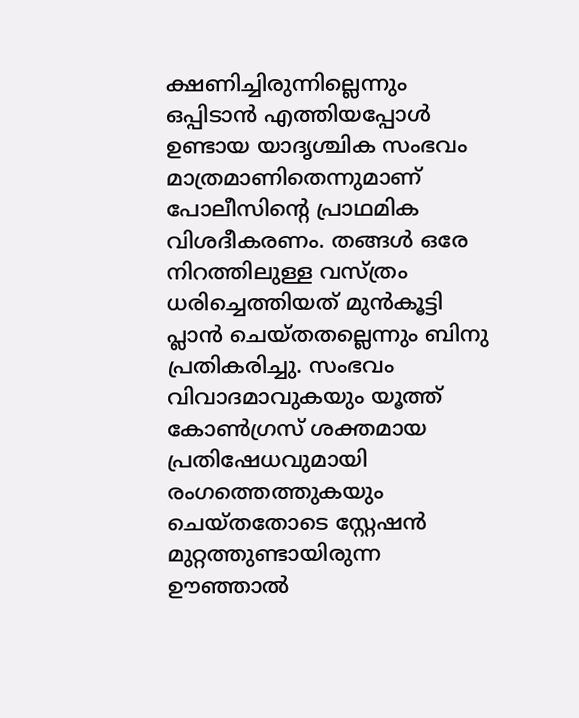ക്ഷണിച്ചിരുന്നില്ലെന്നും ഒപ്പിടാൻ എത്തിയപ്പോൾ ഉണ്ടായ യാദൃശ്ചിക സംഭവം മാത്രമാണിതെന്നുമാണ് പോലീസിന്റെ പ്രാഥമിക വിശദീകരണം. തങ്ങൾ ഒരേ നിറത്തിലുള്ള വസ്ത്രം ധരിച്ചെത്തിയത് മുൻകൂട്ടി പ്ലാൻ ചെയ്തതല്ലെന്നും ബിനു പ്രതികരിച്ചു. സംഭവം വിവാദമാവുകയും യൂത്ത് കോൺഗ്രസ് ശക്തമായ പ്രതിഷേധവുമായി രംഗത്തെത്തുകയും ചെയ്തതോടെ സ്റ്റേഷൻ മുറ്റത്തുണ്ടായിരുന്ന ഊഞ്ഞാൽ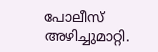പോലീസ് അഴിച്ചുമാറ്റി.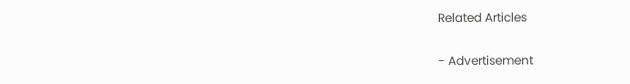Related Articles

- Advertisement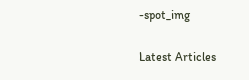-spot_img

Latest Articles